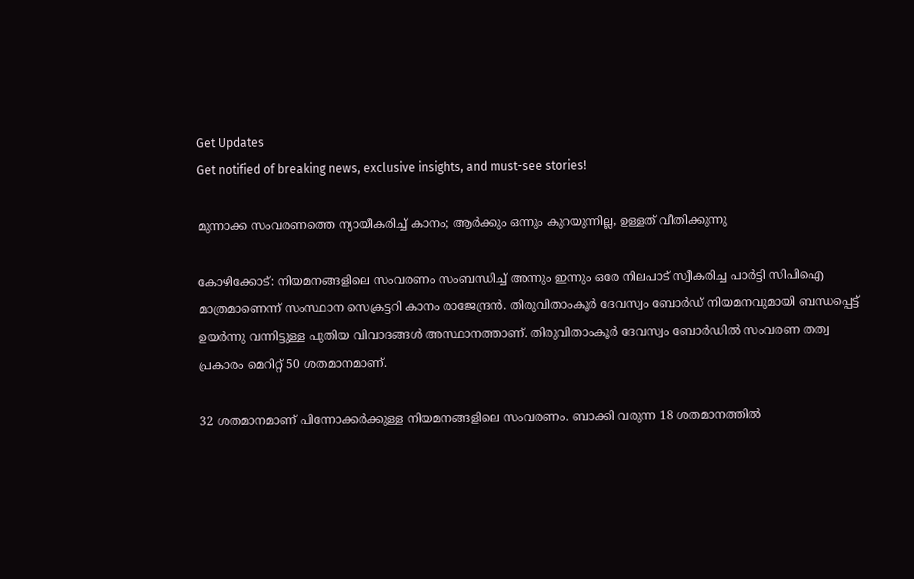Get Updates
Get notified of breaking news, exclusive insights, and must-see stories!

മുന്നാക്ക സംവരണത്തെ ന്യായീകരിച്ച് കാനം; ആര്‍ക്കും ഒന്നും കുറയുന്നില്ല, ഉള്ളത് വീതിക്കുന്നു

കോഴിക്കോട്: നിയമനങ്ങളിലെ സംവരണം സംബന്ധിച്ച് അന്നും ഇന്നും ഒരേ നിലപാട് സ്വീകരിച്ച പാര്‍ട്ടി സിപിഐ മാത്രമാണെന്ന് സംസ്ഥാന സെക്രട്ടറി കാനം രാജേന്ദ്രന്‍. തിരുവിതാംകൂര്‍ ദേവസ്വം ബോര്‍ഡ് നിയമനവുമായി ബന്ധപ്പെട്ട് ഉയര്‍ന്നു വന്നിട്ടുള്ള പുതിയ വിവാദങ്ങള്‍ അസ്ഥാനത്താണ്. തിരുവിതാംകൂര്‍ ദേവസ്വം ബോര്‍ഡില്‍ സംവരണ തത്വ പ്രകാരം മെറിറ്റ് 50 ശതമാനമാണ്.

32 ശതമാനമാണ് പിന്നോക്കര്‍ക്കുള്ള നിയമനങ്ങളിലെ സംവരണം. ബാക്കി വരുന്ന 18 ശതമാനത്തില്‍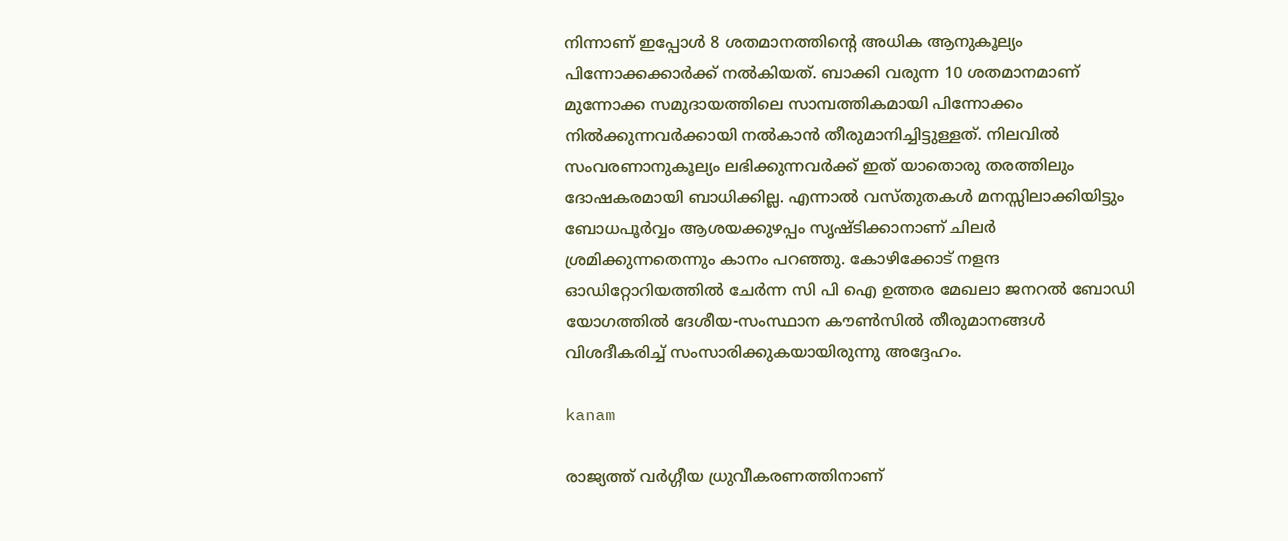നിന്നാണ് ഇപ്പോള്‍ 8 ശതമാനത്തിന്റെ അധിക ആനുകൂല്യം പിന്നോക്കക്കാര്‍ക്ക് നല്‍കിയത്. ബാക്കി വരുന്ന 10 ശതമാനമാണ് മുന്നോക്ക സമുദായത്തിലെ സാമ്പത്തികമായി പിന്നോക്കം നില്‍ക്കുന്നവര്‍ക്കായി നല്‍കാന്‍ തീരുമാനിച്ചിട്ടുള്ളത്. നിലവില്‍ സംവരണാനുകൂല്യം ലഭിക്കുന്നവര്‍ക്ക് ഇത് യാതൊരു തരത്തിലും ദോഷകരമായി ബാധിക്കില്ല. എന്നാല്‍ വസ്തുതകള്‍ മനസ്സിലാക്കിയിട്ടും ബോധപൂര്‍വ്വം ആശയക്കുഴപ്പം സൃഷ്ടിക്കാനാണ് ചിലര്‍ ശ്രമിക്കുന്നതെന്നും കാനം പറഞ്ഞു. കോഴിക്കോട് നളന്ദ ഓഡിറ്റോറിയത്തില്‍ ചേര്‍ന്ന സി പി ഐ ഉത്തര മേഖലാ ജനറല്‍ ബോഡി യോഗത്തില്‍ ദേശീയ-സംസ്ഥാന കൗണ്‍സില്‍ തീരുമാനങ്ങള്‍ വിശദീകരിച്ച് സംസാരിക്കുകയായിരുന്നു അദ്ദേഹം.

kanam

രാജ്യത്ത് വര്‍ഗ്ഗീയ ധ്രുവീകരണത്തിനാണ്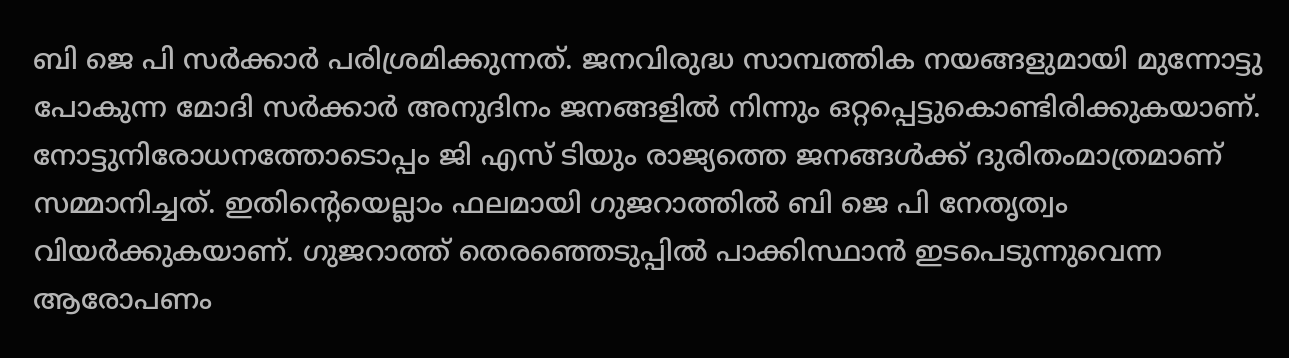ബി ജെ പി സര്‍ക്കാര്‍ പരിശ്രമിക്കുന്നത്. ജനവിരുദ്ധ സാമ്പത്തിക നയങ്ങളുമായി മുന്നോട്ടു പോകുന്ന മോദി സര്‍ക്കാര്‍ അനുദിനം ജനങ്ങളില്‍ നിന്നും ഒറ്റപ്പെട്ടുകൊണ്ടിരിക്കുകയാണ്. നോട്ടുനിരോധനത്തോടൊപ്പം ജി എസ് ടിയും രാജ്യത്തെ ജനങ്ങള്‍ക്ക് ദുരിതംമാത്രമാണ് സമ്മാനിച്ചത്. ഇതിന്റെയെല്ലാം ഫലമായി ഗുജറാത്തില്‍ ബി ജെ പി നേതൃത്വം വിയര്‍ക്കുകയാണ്. ഗുജറാത്ത് തെരഞ്ഞെടുപ്പില്‍ പാക്കിസ്ഥാന്‍ ഇടപെടുന്നുവെന്ന ആരോപണം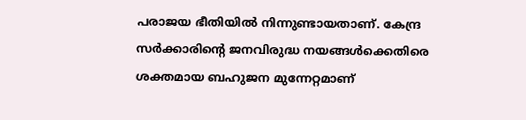പരാജയ ഭീതിയില്‍ നിന്നുണ്ടായതാണ്. കേന്ദ്ര സര്‍ക്കാരിന്റെ ജനവിരുദ്ധ നയങ്ങള്‍ക്കെതിരെ ശക്തമായ ബഹുജന മുന്നേറ്റമാണ്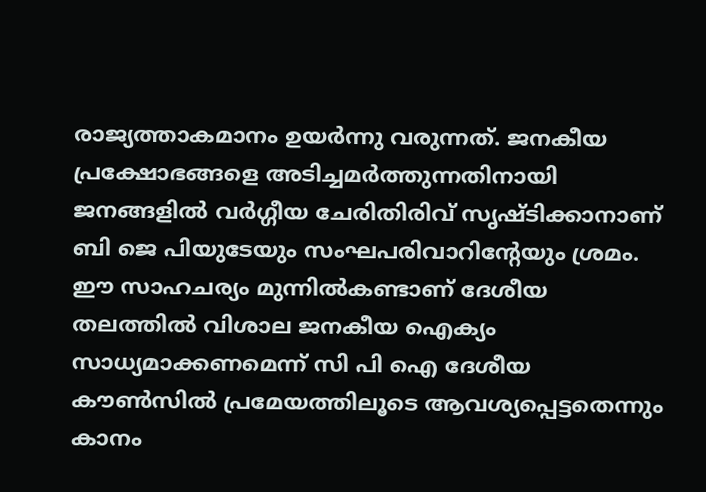രാജ്യത്താകമാനം ഉയര്‍ന്നു വരുന്നത്. ജനകീയ പ്രക്ഷോഭങ്ങളെ അടിച്ചമര്‍ത്തുന്നതിനായി ജനങ്ങളില്‍ വര്‍ഗ്ഗീയ ചേരിതിരിവ് സൃഷ്ടിക്കാനാണ് ബി ജെ പിയുടേയും സംഘപരിവാറിന്റേയും ശ്രമം. ഈ സാഹചര്യം മുന്നില്‍കണ്ടാണ് ദേശീയ തലത്തില്‍ വിശാല ജനകീയ ഐക്യം സാധ്യമാക്കണമെന്ന് സി പി ഐ ദേശീയ കൗണ്‍സില്‍ പ്രമേയത്തിലൂടെ ആവശ്യപ്പെട്ടതെന്നും കാനം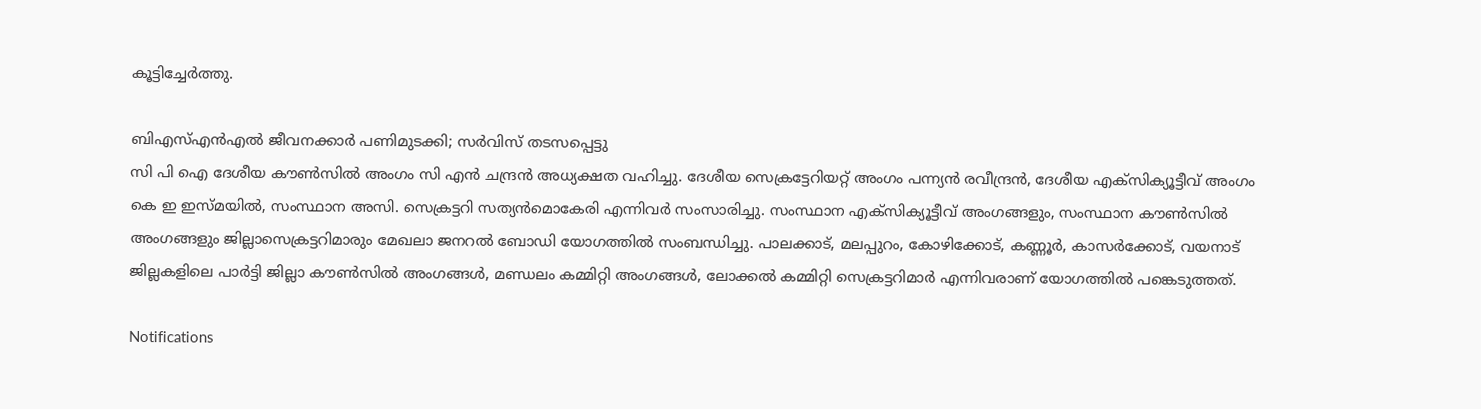കൂട്ടിച്ചേര്‍ത്തു.

ബിഎസ്എന്‍എല്‍ ജീവനക്കാര്‍ പണിമുടക്കി; സര്‍വിസ് തടസപ്പെട്ടു
സി പി ഐ ദേശീയ കൗണ്‍സില്‍ അംഗം സി എന്‍ ചന്ദ്രന്‍ അധ്യക്ഷത വഹിച്ചു. ദേശീയ സെക്രട്ടേറിയറ്റ് അംഗം പന്ന്യന്‍ രവീന്ദ്രന്‍, ദേശീയ എക്‌സിക്യൂട്ടീവ് അംഗം കെ ഇ ഇസ്മയില്‍, സംസ്ഥാന അസി. സെക്രട്ടറി സത്യന്‍മൊകേരി എന്നിവര്‍ സംസാരിച്ചു. സംസ്ഥാന എക്‌സിക്യൂട്ടീവ് അംഗങ്ങളും, സംസ്ഥാന കൗണ്‍സില്‍ അംഗങ്ങളും ജില്ലാസെക്രട്ടറിമാരും മേഖലാ ജനറല്‍ ബോഡി യോഗത്തില്‍ സംബന്ധിച്ചു. പാലക്കാട്, മലപ്പുറം, കോഴിക്കോട്, കണ്ണൂര്‍, കാസര്‍ക്കോട്, വയനാട് ജില്ലകളിലെ പാര്‍ട്ടി ജില്ലാ കൗണ്‍സില്‍ അംഗങ്ങള്‍, മണ്ഡലം കമ്മിറ്റി അംഗങ്ങള്‍, ലോക്കല്‍ കമ്മിറ്റി സെക്രട്ടറിമാര്‍ എന്നിവരാണ് യോഗത്തില്‍ പങ്കെടുത്തത്.

Notifications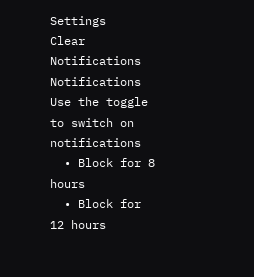Settings
Clear Notifications
Notifications
Use the toggle to switch on notifications
  • Block for 8 hours
  • Block for 12 hours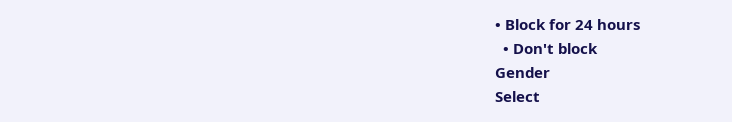• Block for 24 hours
  • Don't block
Gender
Select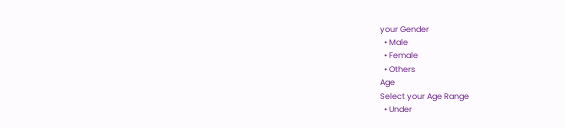your Gender
  • Male
  • Female
  • Others
Age
Select your Age Range
  • Under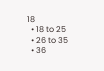18
  • 18 to 25
  • 26 to 35
  • 36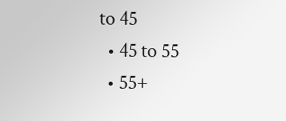to 45
  • 45 to 55
  • 55+